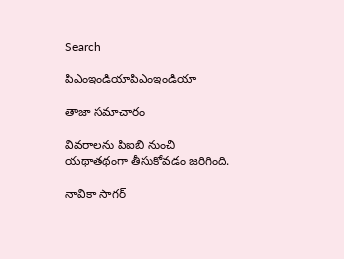Search

పిఎంఇండియాపిఎంఇండియా

తాజా స‌మాచారం

వివరాలను పిఐబి నుంచి యథాతథంగా తీసుకోవడం జరిగింది.

నావికా సాగ‌ర్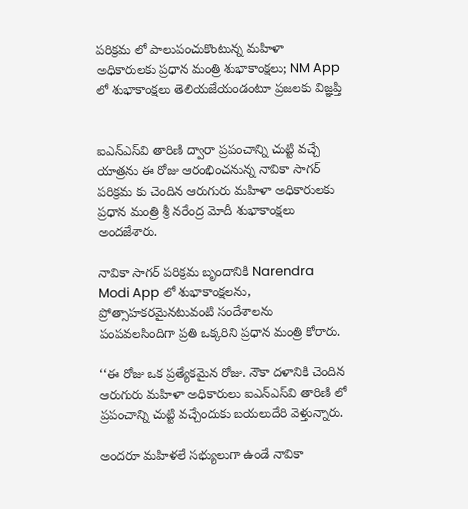ప‌రిక్ర‌మ లో పాలుపంచుకొంటున్న మ‌హిళా అధికారుల‌కు ప్ర‌ధాన మంత్రి శుభాకాంక్ష‌లు; NM App లో శుభాకాంక్ష‌లు తెలియజేయండంటూ ప్ర‌జ‌ల‌కు విజ్ఞ‌ప్తి


ఐఎన్ఎస్‌వి తారిణి ద్వారా ప్రపంచాన్ని చుట్టి వ‌చ్చే యాత్ర‌ను ఈ రోజు ఆరంభించ‌నున్న నావికా సాగ‌ర్ ప‌రిక్ర‌మ కు చెందిన ఆరుగురు మ‌హిళా అధికారుల‌కు ప్ర‌ధాన మంత్రి శ్రీ నరేంద్ర మోదీ శుభాకాంక్ష‌లు అంద‌జేశారు.

నావికా సాగ‌ర్ ప‌రిక్ర‌మ బృందానికి Narendra Modi App లో శుభాకాంక్ష‌లను, ప్రోత్సాహ‌క‌ర‌మైనటువంటి సందేశాలను పంప‌వ‌ల‌సిందిగా ప్ర‌తి ఒక్క‌రిని ప్ర‌ధాన మంత్రి కోరారు.

‘‘ఈ రోజు ఒక ప్ర‌త్యేక‌మైన రోజు. నౌకా ద‌ళానికి చెందిన ఆరుగురు మ‌హిళా అధికారులు ఐఎన్ఎస్‌వి తారిణి లో ప్ర‌పంచాన్ని చుట్టి వ‌చ్చేందుకు బ‌య‌లుదేరి వెళ్తున్నారు.

అందరూ మహిళలే స‌భ్యులుగా ఉండే నావికా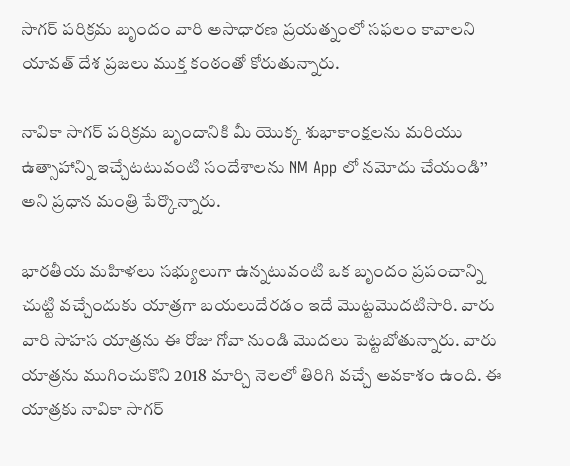సాగ‌ర్ ప‌రిక్ర‌మ బృందం వారి అసాధార‌ణ ప్ర‌య‌త్నంలో సఫలం కావాల‌ని యావ‌త్ దేశ ప్ర‌జ‌లు ముక్త కంఠంతో కోరుతున్నారు.

నావికా సాగ‌ర్ ప‌రిక్ర‌మ బృందానికి మీ యొక్క శుభాకాంక్ష‌ల‌ను మరియు ఉత్సాహాన్ని ఇచ్చేట‌టువంటి సందేశాల‌ను NM App లో న‌మోదు చేయండి’’ అని ప్ర‌ధాన మంత్రి పేర్కొన్నారు.

భారతీయ మ‌హిళ‌లు స‌భ్యులుగా ఉన్న‌టువంటి ఒక బృందం ప్ర‌పంచాన్ని చుట్టి వ‌చ్చేందుకు యాత్ర‌గా బ‌య‌లుదేరడం ఇదే మొట్టమొదటిసారి. వారు వారి సాహ‌స యాత్ర‌ను ఈ రోజు గోవా నుండి మొద‌లు పెట్ట‌బోతున్నారు. వారు యాత్ర‌ను ముగించుకొని 2018 మార్చి నెల‌లో తిరిగి వ‌చ్చే అవ‌కాశం ఉంది. ఈ యాత్ర‌కు నావికా సాగ‌ర్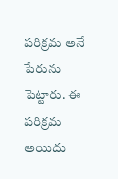ప‌రిక్ర‌మ అనే పేరును పెట్టారు. ఈ ప‌రిక్ర‌మ అయిదు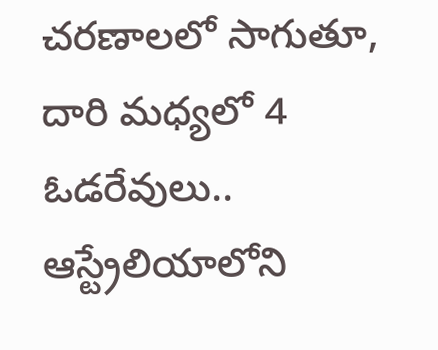చరణాలలో సాగుతూ, దారి మ‌ధ్యలో 4 ఓడ‌రేవులు.. ఆస్ట్రేలియాలోని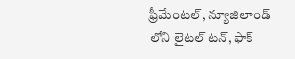ఫ్రీమేంట‌ల్‌, న్యూజిలాండ్ లోని లైటల్ ట‌న్‌, ఫాక్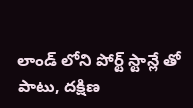లాండ్ లోని పోర్ట్ స్టాన్లే తో పాటు, ద‌క్షిణ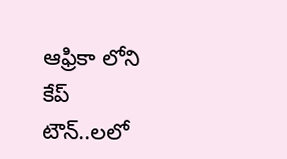ఆఫ్రికా లోని కేప్ టౌన్‌..ల‌లో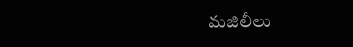మ‌జిలీలు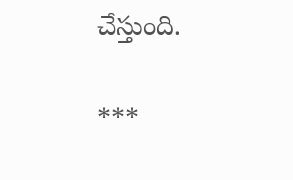చేస్తుంది.

***